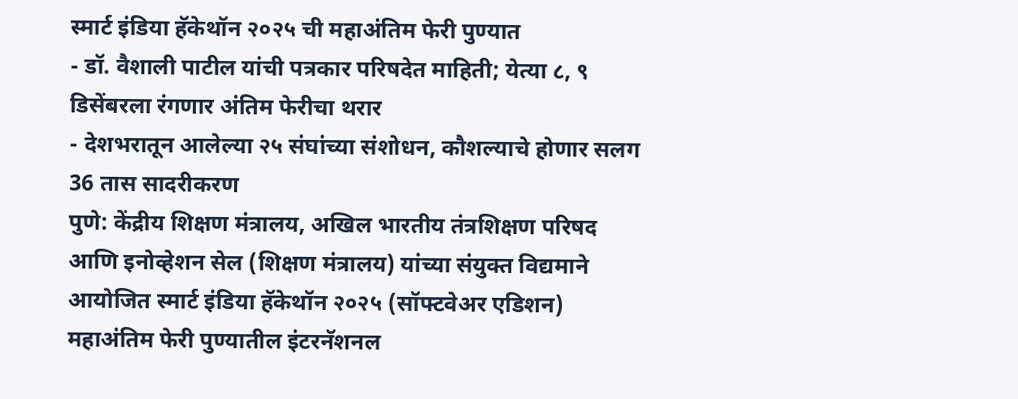स्मार्ट इंडिया हॅकेथॉन २०२५ ची महाअंतिम फेरी पुण्यात
- डॉ. वैशाली पाटील यांची पत्रकार परिषदेत माहिती; येत्या ८, ९ डिसेंबरला रंगणार अंतिम फेरीचा थरार
- देशभरातून आलेल्या २५ संघांच्या संशोधन, कौशल्याचे होणार सलग 36 तास सादरीकरण
पुणे: केंद्रीय शिक्षण मंत्रालय, अखिल भारतीय तंत्रशिक्षण परिषद आणि इनोव्हेशन सेल (शिक्षण मंत्रालय) यांच्या संयुक्त विद्यमाने आयोजित स्मार्ट इंडिया हॅकेथॉन २०२५ (सॉफ्टवेअर एडिशन) महाअंतिम फेरी पुण्यातील इंटरनॅशनल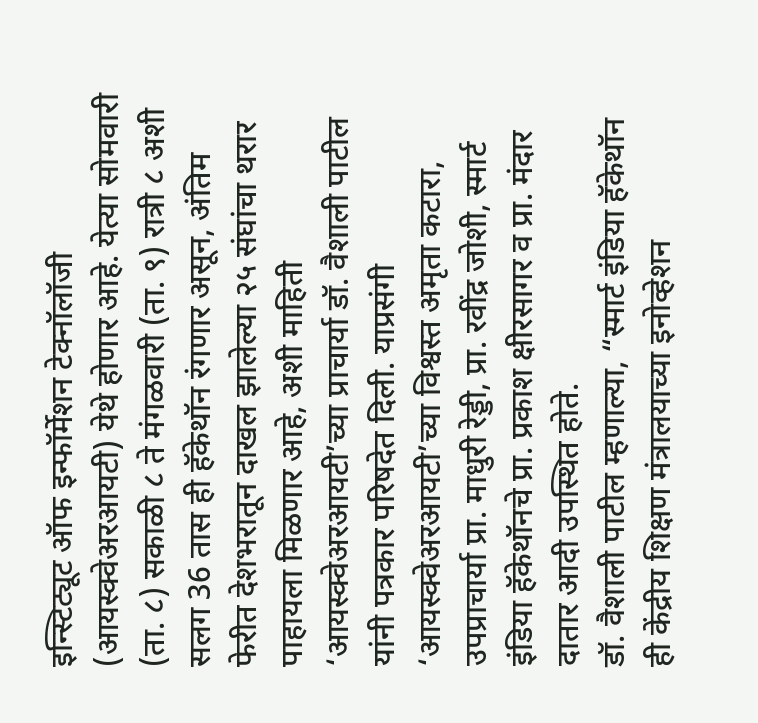इन्स्टिट्यूट ऑफ इन्फॉर्मेशन टेक्नॉलॉजी (आयस्क्वेअरआयटी) येथे होणार आहे. येत्या सोमवारी (ता. ८) सकाळी ८ ते मंगळवारी (ता. ९) रात्री ८ अशी सलग 36 तास ही हॅकेथॉन रंगणार असून, अंतिम फेरीत देशभरातून दाखल झालेल्या २५ संघांचा थरार पाहायला मिळणार आहे, अशी माहिती ‘आयस्क्वेअरआयटी’च्या प्राचार्या डॉ. वैशाली पाटील यांनी पत्रकार परिषदेत दिली. याप्रसंगी ‘आयस्क्वेअरआयटी’च्या विश्वस्त अमृता कटारा, उपप्राचार्या प्रा. माधुरी रेड्डी, प्रा. रवींद्र जोशी, स्मार्ट इंडिया हॅकेथॉनचे प्रा. प्रकाश क्षीरसागर व प्रा. मंदार दातार आदी उपस्थित होते.
डॉ. वैशाली पाटील म्हणाल्या, “स्मार्ट इंडिया हॅकेथॉन ही केंद्रीय शिक्षण मंत्रालयाच्या इनोव्हेशन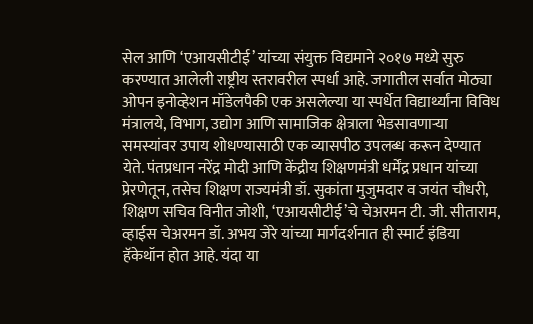सेल आणि ‘एआयसीटीई’ यांच्या संयुक्त विद्यमाने २०१७ मध्ये सुरु करण्यात आलेली राष्ट्रीय स्तरावरील स्पर्धा आहे. जगातील सर्वात मोठ्या ओपन इनोव्हेशन मॉडेलपैकी एक असलेल्या या स्पर्धेत विद्यार्थ्यांना विविध मंत्रालये, विभाग, उद्योग आणि सामाजिक क्षेत्राला भेडसावणाऱ्या समस्यांवर उपाय शोधण्यासाठी एक व्यासपीठ उपलब्ध करून देण्यात येते. पंतप्रधान नरेंद्र मोदी आणि केंद्रीय शिक्षणमंत्री धर्मेंद्र प्रधान यांच्या प्रेरणेतून, तसेच शिक्षण राज्यमंत्री डॉ. सुकांता मुजुमदार व जयंत चौधरी, शिक्षण सचिव विनीत जोशी, ‘एआयसीटीई’चे चेअरमन टी. जी. सीताराम, व्हाईस चेअरमन डॉ. अभय जेरे यांच्या मार्गदर्शनात ही स्मार्ट इंडिया हॅकेथॉन होत आहे. यंदा या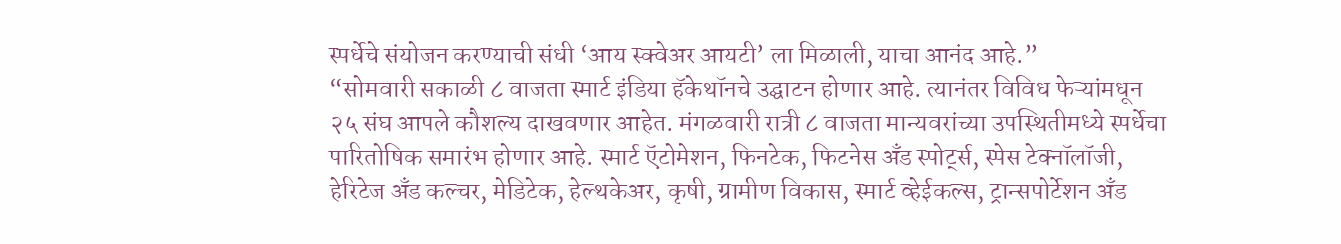स्पर्धेचे संयोजन करण्याची संधी ‘आय स्क्वेअर आयटी’ ला मिळाली, याचा आनंद आहे.”
“सोमवारी सकाळी ८ वाजता स्मार्ट इंडिया हॅकेथॉनचे उद्घाटन होणार आहे. त्यानंतर विविध फेऱ्यांमधून २५ संघ आपले कौशल्य दाखवणार आहेत. मंगळवारी रात्री ८ वाजता मान्यवरांच्या उपस्थितीमध्ये स्पर्धेचा पारितोषिक समारंभ होणार आहे. स्मार्ट ऍटोमेशन, फिनटेक, फिटनेस अँड स्पोर्ट्स, स्पेस टेक्नॉलॉजी, हेरिटेज अँड कल्चर, मेडिटेक, हेल्थकेअर, कृषी, ग्रामीण विकास, स्मार्ट व्हेईकल्स, ट्रान्सपोर्टेशन अँड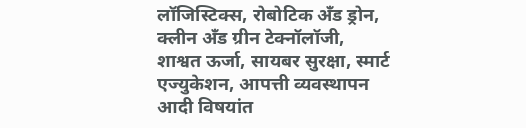लॉजिस्टिक्स, रोबोटिक अँड ड्रोन, क्लीन अँड ग्रीन टेक्नॉलॉजी, शाश्वत ऊर्जा, सायबर सुरक्षा, स्मार्ट एज्युकेशन, आपत्ती व्यवस्थापन आदी विषयांत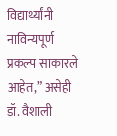विद्यार्थ्यांनी नाविन्यपूर्ण प्रकल्प साकारले आहेत,” असेही डॉ. वैशाली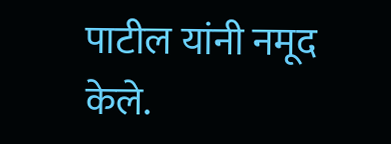पाटील यांनी नमूद केले.